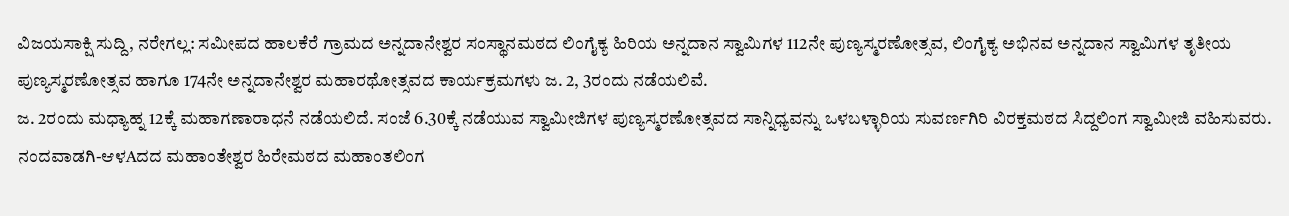ವಿಜಯಸಾಕ್ಷಿ ಸುದ್ದಿ, ನರೇಗಲ್ಲ: ಸಮೀಪದ ಹಾಲಕೆರೆ ಗ್ರಾಮದ ಅನ್ನದಾನೇಶ್ವರ ಸಂಸ್ಥಾನಮಠದ ಲಿಂಗೈಕ್ಯ ಹಿರಿಯ ಅನ್ನದಾನ ಸ್ವಾಮಿಗಳ 112ನೇ ಪುಣ್ಯಸ್ಮರಣೋತ್ಸವ, ಲಿಂಗೈಕ್ಯ ಅಭಿನವ ಅನ್ನದಾನ ಸ್ವಾಮಿಗಳ ತೃತೀಯ ಪುಣ್ಯಸ್ಮರಣೋತ್ಸವ ಹಾಗೂ 174ನೇ ಅನ್ನದಾನೇಶ್ವರ ಮಹಾರಥೋತ್ಸವದ ಕಾರ್ಯಕ್ರಮಗಳು ಜ. 2, 3ರಂದು ನಡೆಯಲಿವೆ.
ಜ. 2ರಂದು ಮಧ್ಯಾಹ್ನ 12ಕ್ಕೆ ಮಹಾಗಣಾರಾಧನೆ ನಡೆಯಲಿದೆ. ಸಂಜೆ 6.30ಕ್ಕೆ ನಡೆಯುವ ಸ್ವಾಮೀಜಿಗಳ ಪುಣ್ಯಸ್ಮರಣೋತ್ಸವದ ಸಾನ್ನಿಧ್ಯವನ್ನು ಒಳಬಳ್ಳಾರಿಯ ಸುವರ್ಣಗಿರಿ ವಿರಕ್ತಮಠದ ಸಿದ್ದಲಿಂಗ ಸ್ವಾಮೀಜಿ ವಹಿಸುವರು. ನಂದವಾಡಗಿ-ಆಳAದದ ಮಹಾಂತೇಶ್ವರ ಹಿರೇಮಠದ ಮಹಾಂತಲಿಂಗ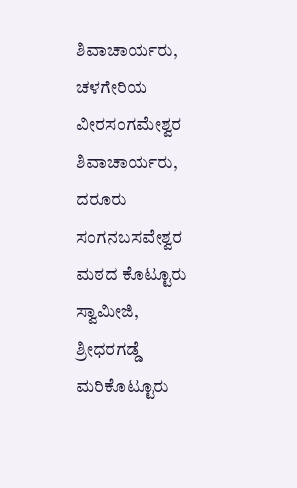ಶಿವಾಚಾರ್ಯರು, ಚಳಗೇರಿಯ ವೀರಸಂಗಮೇಶ್ವರ ಶಿವಾಚಾರ್ಯರು, ದರೂರು ಸಂಗನಬಸವೇಶ್ವರ ಮಠದ ಕೊಟ್ಟೂರು ಸ್ವಾಮೀಜಿ, ಶ್ರೀಧರಗಡ್ಡೆ ಮರಿಕೊಟ್ಟೂರು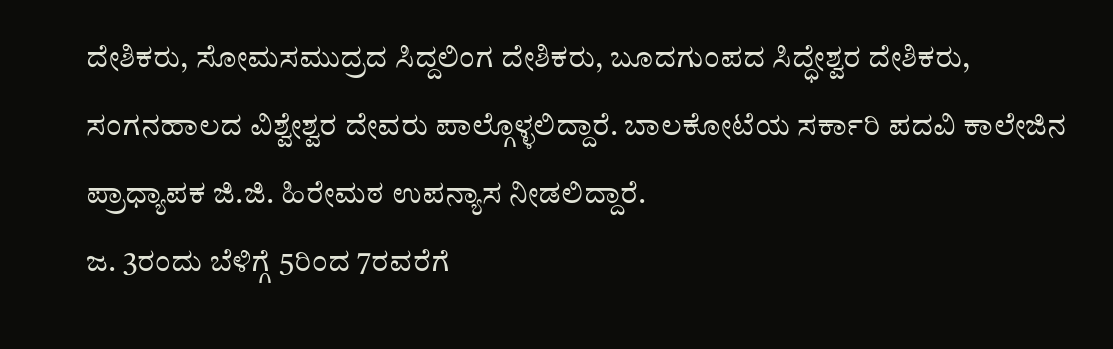ದೇಶಿಕರು, ಸೋಮಸಮುದ್ರದ ಸಿದ್ದಲಿಂಗ ದೇಶಿಕರು, ಬೂದಗುಂಪದ ಸಿದ್ಧೇಶ್ವರ ದೇಶಿಕರು, ಸಂಗನಹಾಲದ ವಿಶ್ವೇಶ್ವರ ದೇವರು ಪಾಲ್ಗೊಳ್ಳಲಿದ್ದಾರೆ. ಬಾಲಕೋಟೆಯ ಸರ್ಕಾರಿ ಪದವಿ ಕಾಲೇಜಿನ ಪ್ರಾಧ್ಯಾಪಕ ಜಿ.ಜಿ. ಹಿರೇಮಠ ಉಪನ್ಯಾಸ ನೀಡಲಿದ್ದಾರೆ.
ಜ. 3ರಂದು ಬೆಳಿಗ್ಗೆ 5ರಿಂದ 7ರವರೆಗೆ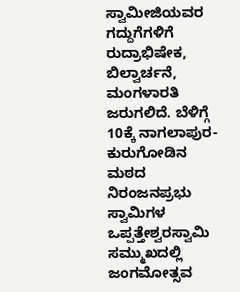ಸ್ವಾಮೀಜಿಯವರ ಗದ್ದುಗೆಗಳಿಗೆ ರುದ್ರಾಭಿಷೇಕ, ಬಿಲ್ವಾರ್ಚನೆ, ಮಂಗಳಾರತಿ ಜರುಗಲಿದೆ. ಬೆಳಿಗ್ಗೆ 10ಕ್ಕೆ ನಾಗಲಾಪುರ-ಕುರುಗೋಡಿನ ಮಠದ ನಿರಂಜನಪ್ರಭು ಸ್ವಾಮಿಗಳ ಒಪ್ಪತ್ತೇಶ್ವರಸ್ವಾಮಿ ಸಮ್ಮುಖದಲ್ಲಿ ಜಂಗಮೋತ್ಸವ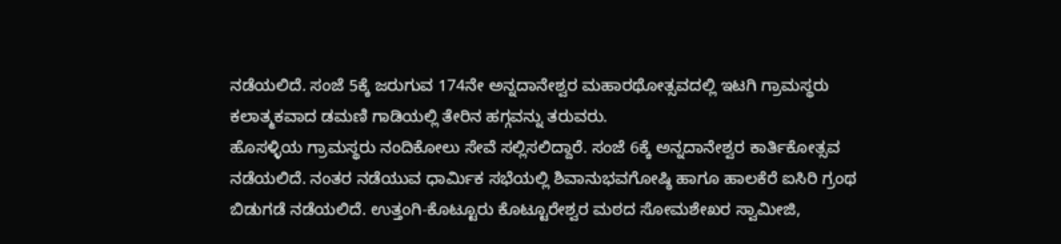ನಡೆಯಲಿದೆ. ಸಂಜೆ 5ಕ್ಕೆ ಜರುಗುವ 174ನೇ ಅನ್ನದಾನೇಶ್ವರ ಮಹಾರಥೋತ್ಸವದಲ್ಲಿ ಇಟಗಿ ಗ್ರಾಮಸ್ಥರು ಕಲಾತ್ಮಕವಾದ ಡಮಣಿ ಗಾಡಿಯಲ್ಲಿ ತೇರಿನ ಹಗ್ಗವನ್ನು ತರುವರು.
ಹೊಸಳ್ಳಿಯ ಗ್ರಾಮಸ್ಥರು ನಂದಿಕೋಲು ಸೇವೆ ಸಲ್ಲಿಸಲಿದ್ದಾರೆ. ಸಂಜೆ 6ಕ್ಕೆ ಅನ್ನದಾನೇಶ್ವರ ಕಾರ್ತಿಕೋತ್ಸವ ನಡೆಯಲಿದೆ. ನಂತರ ನಡೆಯುವ ಧಾರ್ಮಿಕ ಸಭೆಯಲ್ಲಿ ಶಿವಾನುಭವಗೋಷ್ಠಿ ಹಾಗೂ ಹಾಲಕೆರೆ ಐಸಿರಿ ಗ್ರಂಥ ಬಿಡುಗಡೆ ನಡೆಯಲಿದೆ. ಉತ್ತಂಗಿ-ಕೊಟ್ಟೂರು ಕೊಟ್ಟೂರೇಶ್ವರ ಮಠದ ಸೋಮಶೇಖರ ಸ್ವಾಮೀಜಿ,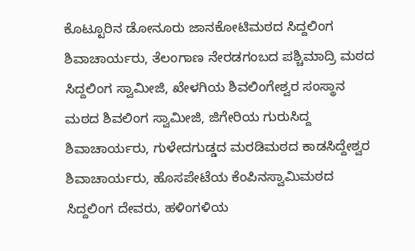ಕೊಟ್ಟೂರಿನ ಡೋನೂರು ಜಾನಕೋಟಿಮಠದ ಸಿದ್ದಲಿಂಗ ಶಿವಾಚಾರ್ಯರು, ತೆಲಂಗಾಣ ನೇರಡಗಂಬದ ಪಶ್ಚಿಮಾದ್ರಿ ಮಠದ ಸಿದ್ದಲಿಂಗ ಸ್ವಾಮೀಜಿ, ಖೇಳಗಿಯ ಶಿವಲಿಂಗೇಶ್ವರ ಸಂಸ್ಥಾನ ಮಠದ ಶಿವಲಿಂಗ ಸ್ವಾಮೀಜಿ, ಜಿಗೇರಿಯ ಗುರುಸಿದ್ದ ಶಿವಾಚಾರ್ಯರು, ಗುಳೇದಗುಡ್ಡದ ಮರಡಿಮಠದ ಕಾಡಸಿದ್ದೇಶ್ವರ ಶಿವಾಚಾರ್ಯರು, ಹೊಸಪೇಟೆಯ ಕೆಂಪಿನಸ್ವಾಮಿಮಠದ ಸಿದ್ದಲಿಂಗ ದೇವರು, ಹಳಿಂಗಳಿಯ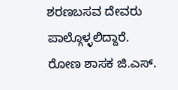ಶರಣಬಸವ ದೇವರು ಪಾಲ್ಗೊಳ್ಳಲಿದ್ದಾರೆ.
ರೋಣ ಶಾಸಕ ಜಿ.ಎಸ್.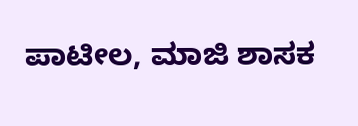ಪಾಟೀಲ, ಮಾಜಿ ಶಾಸಕ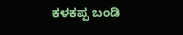ಕಳಕಪ್ಪ ಬಂಡಿ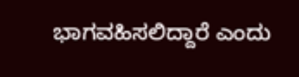ಭಾಗವಹಿಸಲಿದ್ದಾರೆ ಎಂದು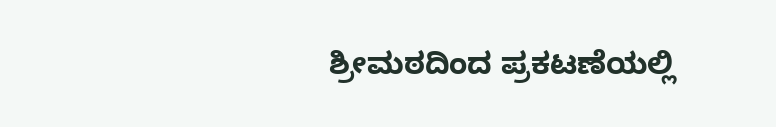ಶ್ರೀಮಠದಿಂದ ಪ್ರಕಟಣೆಯಲ್ಲಿ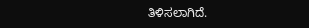ತಿಳಿಸಲಾಗಿದೆ.